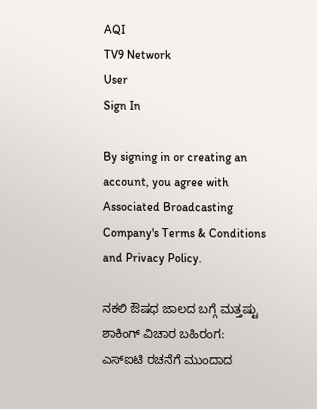AQI
TV9 Network
User
Sign In

By signing in or creating an account, you agree with Associated Broadcasting Company's Terms & Conditions and Privacy Policy.

ನಕಲಿ ಔಷಧ ಜಾಲದ ಬಗ್ಗೆ ಮತ್ತಷ್ಟು ಶಾಕಿಂಗ್ ವಿಚಾರ ಬಹಿರಂಗ: ಎಸ್ಐಟಿ ರಚನೆಗೆ ಮುಂದಾದ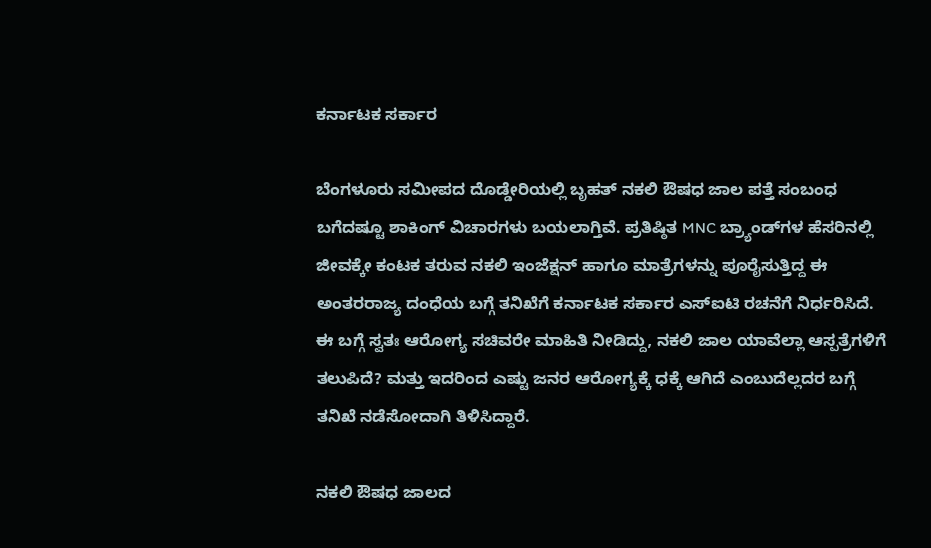ಕರ್ನಾಟಕ ಸರ್ಕಾರ

ಬೆಂಗಳೂರು ಸಮೀಪದ ದೊಡ್ಡೇರಿಯಲ್ಲಿ ಬೃಹತ್ ನಕಲಿ ಔಷಧ ಜಾಲ ಪತ್ತೆ ಸಂಬಂಧ ಬಗೆದಷ್ಟೂ ಶಾಕಿಂಗ್ ವಿಚಾರಗಳು ಬಯಲಾಗ್ತಿವೆ. ಪ್ರತಿಷ್ಠಿತ MNC ಬ್ರ್ಯಾಂಡ್‌ಗಳ ಹೆಸರಿನಲ್ಲಿ ಜೀವಕ್ಕೇ ಕಂಟಕ ತರುವ ನಕಲಿ ಇಂಜೆಕ್ಷನ್‌ ಹಾಗೂ ಮಾತ್ರೆಗಳನ್ನು ಪೂರೈಸುತ್ತಿದ್ದ ಈ ಅಂತರರಾಜ್ಯ ದಂಧೆಯ ಬಗ್ಗೆ ತನಿಖೆಗೆ ಕರ್ನಾಟಕ ಸರ್ಕಾರ ಎಸ್ಐಟಿ ರಚನೆಗೆ ನಿರ್ಧರಿಸಿದೆ. ಈ ಬಗ್ಗೆ ಸ್ವತಃ ಆರೋಗ್ಯ ಸಚಿವರೇ ಮಾಹಿತಿ ನೀಡಿದ್ದು, ನಕಲಿ ಜಾಲ ಯಾವೆಲ್ಲಾ ಆಸ್ಪತ್ರೆಗಳಿಗೆ ತಲುಪಿದೆ? ಮತ್ತು ಇದರಿಂದ ಎಷ್ಟು ಜನರ ಆರೋಗ್ಯಕ್ಕೆ ಧಕ್ಕೆ ಆಗಿದೆ ಎಂಬುದೆಲ್ಲದರ ಬಗ್ಗೆ ತನಿಖೆ ನಡೆಸೋದಾಗಿ ತಿಳಿಸಿದ್ದಾರೆ.

ನಕಲಿ ಔಷಧ ಜಾಲದ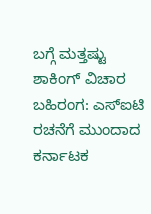ಬಗ್ಗೆ ಮತ್ತಷ್ಟು ಶಾಕಿಂಗ್ ವಿಚಾರ ಬಹಿರಂಗ: ಎಸ್ಐಟಿ ರಚನೆಗೆ ಮುಂದಾದ ಕರ್ನಾಟಕ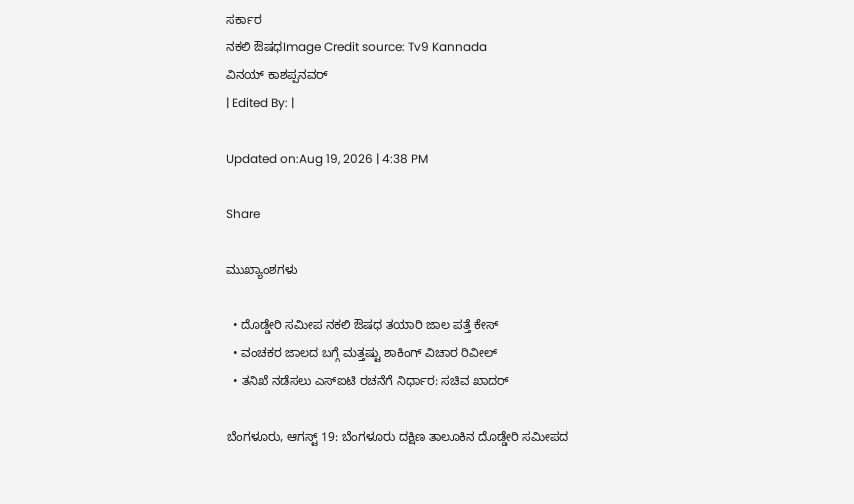ಸರ್ಕಾರ
ನಕಲಿ ಔಷಧImage Credit source: Tv9 Kannada
ವಿನಯ್ ಕಾಶಪ್ಪನವರ್
| Edited By: |

Updated on:Aug 19, 2026 | 4:38 PM

Share

ಮುಖ್ಯಾಂಶಗಳು

  • ದೊಡ್ಡೇರಿ ಸಮೀಪ ನಕಲಿ ಔಷಧ ತಯಾರಿ ಜಾಲ ಪತ್ತೆ ಕೇಸ್
  • ವಂಚಕರ ಜಾಲದ ಬಗ್ಗೆ ಮತ್ತಷ್ಟು ಶಾಕಿಂಗ್ ವಿಚಾರ ರಿವೀಲ್
  • ತನಿಖೆ ನಡೆಸಲು ಎಸ್ಐಟಿ ರಚನೆಗೆ ನಿರ್ಧಾರ: ಸಚಿವ ಖಾದರ್

ಬೆಂಗಳೂರು, ಆಗಸ್ಟ್ 19: ಬೆಂಗಳೂರು ದಕ್ಷಿಣ ತಾಲೂಕಿನ ದೊಡ್ಡೇರಿ ಸಮೀಪದ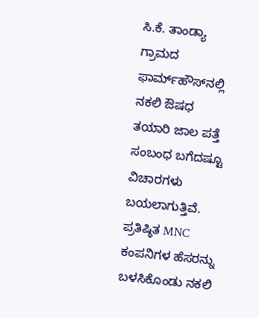ಸಿ.ಕೆ. ತಾಂಡ್ಯಾ ಗ್ರಾಮದ ಫಾರ್ಮ್‌ಹೌಸ್‌ನಲ್ಲಿ ನಕಲಿ ಔಷಧ ತಯಾರಿ ಜಾಲ ಪತ್ತೆ ಸಂಬಂಧ ಬಗೆದಷ್ಟೂ ವಿಚಾರಗಳು ಬಯಲಾಗುತ್ತಿವೆ. ಪ್ರತಿಷ್ಠಿತ MNC ಕಂಪನಿಗಳ ಹೆಸರನ್ನು ಬಳಸಿಕೊಂಡು ನಕಲಿ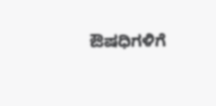ಔಷಧಿಗಳಿಗೆ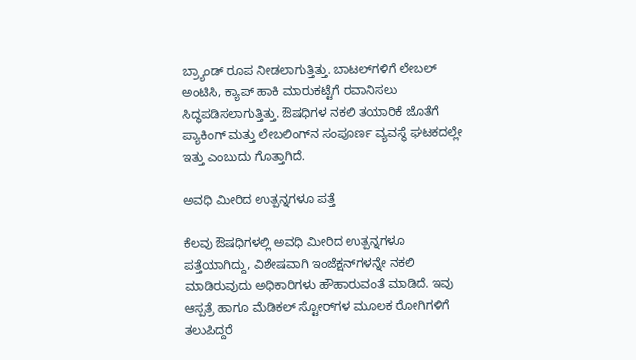ಬ್ರ್ಯಾಂಡ್ ರೂಪ ನೀಡಲಾಗುತ್ತಿತ್ತು. ಬಾಟಲ್‌ಗಳಿಗೆ ಲೇಬಲ್ ಅಂಟಿಸಿ, ಕ್ಯಾಪ್ ಹಾಕಿ ಮಾರುಕಟ್ಟೆಗೆ ರವಾನಿಸಲು ಸಿದ್ಧಪಡಿಸಲಾಗುತ್ತಿತ್ತು. ಔಷಧಿಗಳ ನಕಲಿ ತಯಾರಿಕೆ ಜೊತೆಗೆ ಪ್ಯಾಕಿಂಗ್ ಮತ್ತು ಲೇಬಲಿಂಗ್‌ನ ಸಂಪೂರ್ಣ ವ್ಯವಸ್ಥೆ ಘಟಕದಲ್ಲೇ ಇತ್ತು ಎಂಬುದು ಗೊತ್ತಾಗಿದೆ.

ಅವಧಿ ಮೀರಿದ ಉತ್ಪನ್ನಗಳೂ ಪತ್ತೆ

ಕೆಲವು ಔಷಧಿಗಳಲ್ಲಿ ಅವಧಿ ಮೀರಿದ ಉತ್ಪನ್ನಗಳೂ ಪತ್ತೆಯಾಗಿದ್ದು, ವಿಶೇಷವಾಗಿ ಇಂಜೆಕ್ಷನ್‌ಗಳನ್ನೇ ನಕಲಿ ಮಾಡಿರುವುದು ಅಧಿಕಾರಿಗಳು ಹೌಹಾರುವಂತೆ ಮಾಡಿದೆ. ಇವು ಆಸ್ಪತ್ರೆ ಹಾಗೂ ಮೆಡಿಕಲ್ ಸ್ಟೋರ್‌ಗಳ ಮೂಲಕ ರೋಗಿಗಳಿಗೆ ತಲುಪಿದ್ದರೆ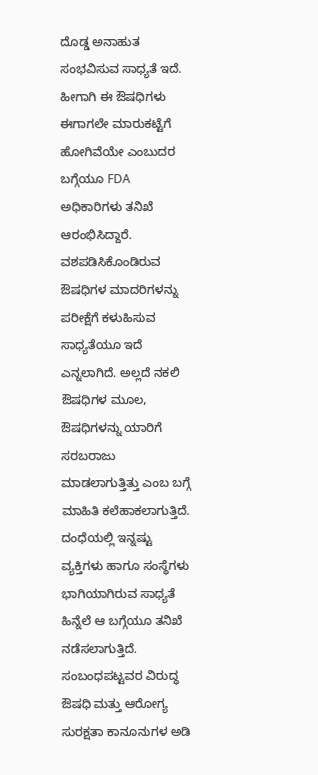ದೊಡ್ಡ ಅನಾಹುತ ಸಂಭವಿಸುವ ಸಾಧ್ಯತೆ ಇದೆ. ಹೀಗಾಗಿ ಈ ಔಷಧಿಗಳು ಈಗಾಗಲೇ ಮಾರುಕಟ್ಟೆಗೆ ಹೋಗಿವೆಯೇ ಎಂಬುದರ ಬಗ್ಗೆಯೂ FDA ಅಧಿಕಾರಿಗಳು ತನಿಖೆ ಆರಂಭಿಸಿದ್ದಾರೆ. ವಶಪಡಿಸಿಕೊಂಡಿರುವ ಔಷಧಿಗಳ ಮಾದರಿಗಳನ್ನು ಪರೀಕ್ಷೆಗೆ ಕಳುಹಿಸುವ ಸಾಧ್ಯತೆಯೂ ಇದೆ ಎನ್ನಲಾಗಿದೆ. ಅಲ್ಲದೆ ನಕಲಿ ಔಷಧಿಗಳ ಮೂಲ, ಔಷಧಿಗಳನ್ನು ಯಾರಿಗೆ ಸರಬರಾಜು ಮಾಡಲಾಗುತ್ತಿತ್ತು ಎಂಬ ಬಗ್ಗೆ ಮಾಹಿತಿ ಕಲೆಹಾಕಲಾಗುತ್ತಿದೆ. ದಂಧೆಯಲ್ಲಿ ಇನ್ನಷ್ಟು ವ್ಯಕ್ತಿಗಳು ಹಾಗೂ ಸಂಸ್ಥೆಗಳು ಭಾಗಿಯಾಗಿರುವ ಸಾಧ್ಯತೆ ಹಿನ್ನೆಲೆ ಆ ಬಗ್ಗೆಯೂ ತನಿಖೆ ನಡೆಸಲಾಗುತ್ತಿದೆ. ಸಂಬಂಧಪಟ್ಟವರ ವಿರುದ್ಧ ಔಷಧಿ ಮತ್ತು ಆರೋಗ್ಯ ಸುರಕ್ಷತಾ ಕಾನೂನುಗಳ ಅಡಿ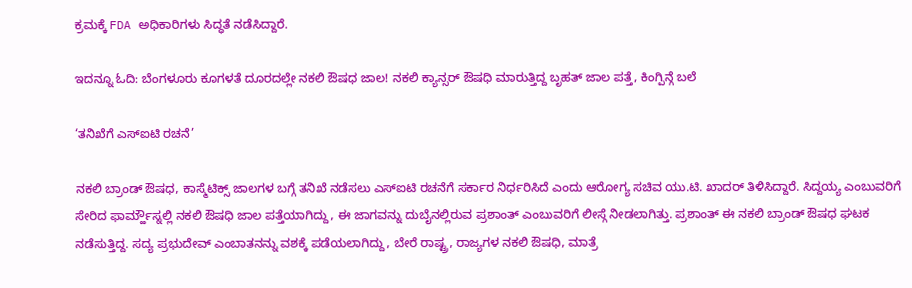ಕ್ರಮಕ್ಕೆ FDA ಅಧಿಕಾರಿಗಳು ಸಿದ್ಧತೆ ನಡೆಸಿದ್ದಾರೆ.

ಇದನ್ನೂ ಓದಿ: ಬೆಂಗಳೂರು ಕೂಗಳತೆ ದೂರದಲ್ಲೇ ನಕಲಿ ಔಷಧ ಜಾಲ! ನಕಲಿ ಕ್ಯಾನ್ಸರ್ ಔಷಧಿ ಮಾರುತ್ತಿದ್ದ ಬೃಹತ್ ಜಾಲ ಪತ್ತೆ, ಕಿಂಗ್ಪಿನ್ಗೆ ಬಲೆ

‘ತನಿಖೆಗೆ ಎಸ್ಐಟಿ ರಚನೆ’

ನಕಲಿ ಬ್ರಾಂಡ್ ಔಷಧ, ಕಾಸ್ಮೆಟಿಕ್ಸ್ ಜಾಲಗಳ ಬಗ್ಗೆ ತನಿಖೆ ನಡೆಸಲು ಎಸ್ಐಟಿ ರಚನೆಗೆ ಸರ್ಕಾರ ನಿರ್ಧರಿಸಿದೆ ಎಂದು ಆರೋಗ್ಯ ಸಚಿವ ಯು.ಟಿ. ಖಾದರ್ ತಿಳಿಸಿದ್ದಾರೆ. ಸಿದ್ದಯ್ಯ ಎಂಬುವರಿಗೆ ಸೇರಿದ ಫಾರ್ಮ್ಹೌಸ್ನಲ್ಲಿ ನಕಲಿ ಔಷಧಿ ಜಾಲ ಪತ್ತೆಯಾಗಿದ್ದು, ಈ ಜಾಗವನ್ನು ದುಬೈನಲ್ಲಿರುವ ಪ್ರಶಾಂತ್ ಎಂಬುವರಿಗೆ ಲೀಸ್ಗೆ ನೀಡಲಾಗಿತ್ತು. ಪ್ರಶಾಂತ್ ಈ ನಕಲಿ ಬ್ರಾಂಡ್ ಔಷಧ ಘಟಕ ನಡೆಸುತ್ತಿದ್ದ. ಸದ್ಯ ಪ್ರಭುದೇವ್ ಎಂಬಾತನನ್ನು ವಶಕ್ಕೆ ಪಡೆಯಲಾಗಿದ್ದು, ಬೇರೆ ರಾಷ್ಟ್ರ, ರಾಜ್ಯಗಳ ನಕಲಿ ಔಷಧಿ, ಮಾತ್ರೆ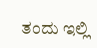ತಂದು ಇಲ್ಲಿ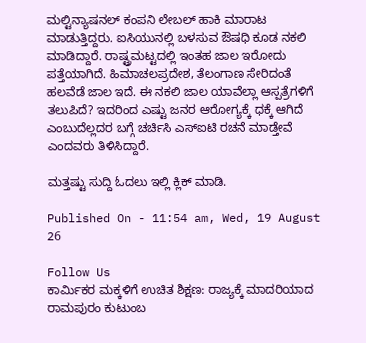ಮಲ್ಟಿನ್ಯಾಷನಲ್ ಕಂಪನಿ ಲೇಬಲ್ ಹಾಕಿ ಮಾರಾಟ ಮಾಡುತ್ತಿದ್ದರು. ಐಸಿಯುನಲ್ಲಿ ಬಳಸುವ ಔಷಧಿ ಕೂಡ ನಕಲಿ ಮಾಡಿದ್ದಾರೆ. ರಾಷ್ಟ್ರಮಟ್ಟದಲ್ಲಿ ಇಂತಹ ಜಾಲ ಇರೋದು ಪತ್ತೆಯಾಗಿದೆ. ಹಿಮಾಚಲಪ್ರದೇಶ, ತೆಲಂಗಾಣ ಸೇರಿದಂತೆ ಹಲವೆಡೆ ಜಾಲ ಇದೆ. ಈ ನಕಲಿ ಜಾಲ ಯಾವೆಲ್ಲಾ ಆಸ್ಪತ್ರೆಗಳಿಗೆ ತಲುಪಿದೆ? ಇದರಿಂದ ಎಷ್ಟು ಜನರ ಆರೋಗ್ಯಕ್ಕೆ ಧಕ್ಕೆ ಆಗಿದೆ ಎಂಬುದೆಲ್ಲದರ ಬಗ್ಗೆ ಚರ್ಚಿಸಿ ಎಸ್ಐಟಿ ರಚನೆ ಮಾಡ್ತೇವೆ ಎಂದವರು ತಿಳಿಸಿದ್ದಾರೆ.

ಮತ್ತಷ್ಟು ಸುದ್ದಿ ಓದಲು ಇಲ್ಲಿ ಕ್ಲಿಕ್ ಮಾಡಿ.

Published On - 11:54 am, Wed, 19 August 26

Follow Us
ಕಾರ್ಮಿಕರ ಮಕ್ಕಳಿಗೆ ಉಚಿತ ಶಿಕ್ಷಣ: ರಾಜ್ಯಕ್ಕೆ ಮಾದರಿಯಾದ ರಾಮಪುರಂ ಕುಟುಂಬ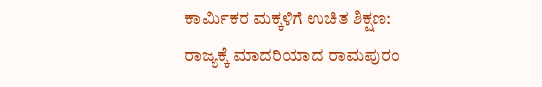ಕಾರ್ಮಿಕರ ಮಕ್ಕಳಿಗೆ ಉಚಿತ ಶಿಕ್ಷಣ: ರಾಜ್ಯಕ್ಕೆ ಮಾದರಿಯಾದ ರಾಮಪುರಂ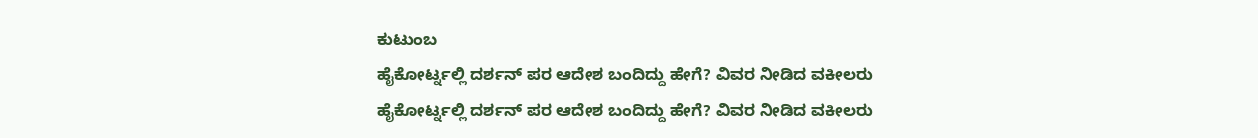ಕುಟುಂಬ
ಹೈಕೋರ್ಟ್ನಲ್ಲಿ ದರ್ಶನ್ ಪರ ಆದೇಶ ಬಂದಿದ್ದು ಹೇಗೆ? ವಿವರ ನೀಡಿದ ವಕೀಲರು
ಹೈಕೋರ್ಟ್ನಲ್ಲಿ ದರ್ಶನ್ ಪರ ಆದೇಶ ಬಂದಿದ್ದು ಹೇಗೆ? ವಿವರ ನೀಡಿದ ವಕೀಲರು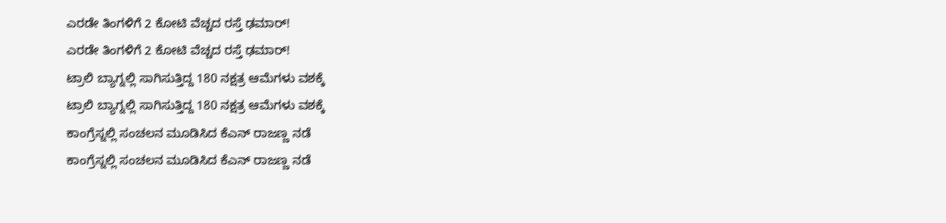ಎರಡೇ ತಿಂಗಳಿಗೆ 2 ಕೋಟಿ ವೆಚ್ಚದ ರಸ್ತೆ ಢಮಾರ್!
ಎರಡೇ ತಿಂಗಳಿಗೆ 2 ಕೋಟಿ ವೆಚ್ಚದ ರಸ್ತೆ ಢಮಾರ್!
ಟ್ರಾಲಿ ಬ್ಯಾಗ್ನಲ್ಲಿ ಸಾಗಿಸುತ್ತಿದ್ದ 180 ನಕ್ಷತ್ರ ಆಮೆಗಳು ವಶಕ್ಕೆ
ಟ್ರಾಲಿ ಬ್ಯಾಗ್ನಲ್ಲಿ ಸಾಗಿಸುತ್ತಿದ್ದ 180 ನಕ್ಷತ್ರ ಆಮೆಗಳು ವಶಕ್ಕೆ
ಕಾಂಗ್ರೆಸ್ನಲ್ಲಿ ಸಂಚಲನ ಮೂಡಿಸಿದ ಕೆಎನ್ ರಾಜಣ್ಣ ನಡೆ
ಕಾಂಗ್ರೆಸ್ನಲ್ಲಿ ಸಂಚಲನ ಮೂಡಿಸಿದ ಕೆಎನ್ ರಾಜಣ್ಣ ನಡೆ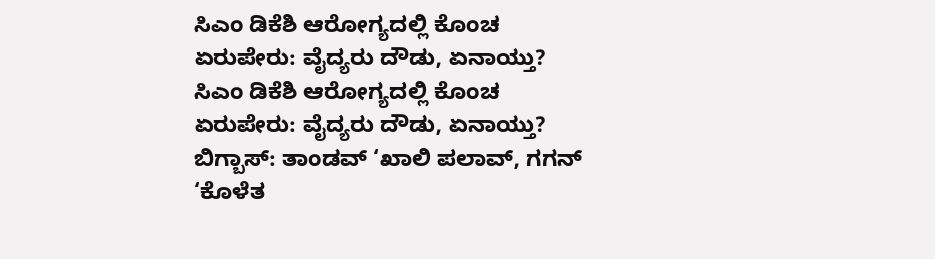ಸಿಎಂ ಡಿಕೆಶಿ ಆರೋಗ್ಯದಲ್ಲಿ ಕೊಂಚ ಏರುಪೇರು: ವೈದ್ಯರು ದೌಡು, ಏನಾಯ್ತು?
ಸಿಎಂ ಡಿಕೆಶಿ ಆರೋಗ್ಯದಲ್ಲಿ ಕೊಂಚ ಏರುಪೇರು: ವೈದ್ಯರು ದೌಡು, ಏನಾಯ್ತು?
ಬಿಗ್ಬಾಸ್: ತಾಂಡವ್ ‘ಖಾಲಿ ಪಲಾವ್, ಗಗನ್ ‘ಕೊಳೆತ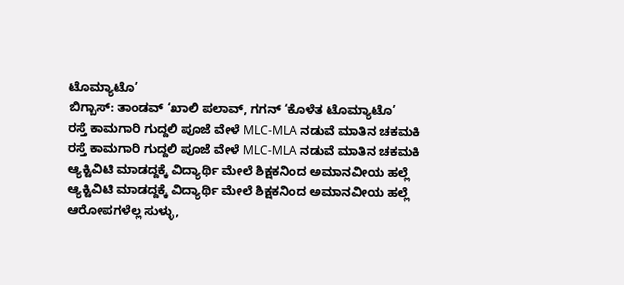ಟೊಮ್ಯಾಟೊ’
ಬಿಗ್ಬಾಸ್: ತಾಂಡವ್ ‘ಖಾಲಿ ಪಲಾವ್, ಗಗನ್ ‘ಕೊಳೆತ ಟೊಮ್ಯಾಟೊ’
ರಸ್ತೆ ಕಾಮಗಾರಿ ಗುದ್ದಲಿ ಪೂಜೆ ವೇಳೆ MLC-MLA ನಡುವೆ ಮಾತಿನ ಚಕಮಕಿ
ರಸ್ತೆ ಕಾಮಗಾರಿ ಗುದ್ದಲಿ ಪೂಜೆ ವೇಳೆ MLC-MLA ನಡುವೆ ಮಾತಿನ ಚಕಮಕಿ
ಆ್ಯಕ್ಟಿವಿಟಿ ಮಾಡದ್ದಕ್ಕೆ ವಿದ್ಯಾರ್ಥಿ ಮೇಲೆ ಶಿಕ್ಷಕನಿಂದ ಅಮಾನವೀಯ ಹಲ್ಲೆ
ಆ್ಯಕ್ಟಿವಿಟಿ ಮಾಡದ್ದಕ್ಕೆ ವಿದ್ಯಾರ್ಥಿ ಮೇಲೆ ಶಿಕ್ಷಕನಿಂದ ಅಮಾನವೀಯ ಹಲ್ಲೆ
ಆರೋಪಗಳೆಲ್ಲ ಸುಳ್ಳು,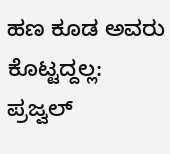ಹಣ ಕೂಡ ಅವರು ಕೊಟ್ಟದ್ದಲ್ಲ: ಪ್ರಜ್ವಲ್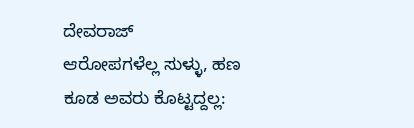ದೇವರಾಜ್
ಆರೋಪಗಳೆಲ್ಲ ಸುಳ್ಳು, ಹಣ ಕೂಡ ಅವರು ಕೊಟ್ಟದ್ದಲ್ಲ: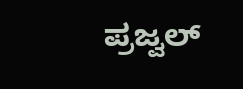ಪ್ರಜ್ವಲ್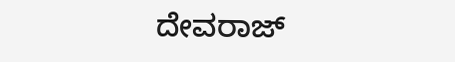ದೇವರಾಜ್